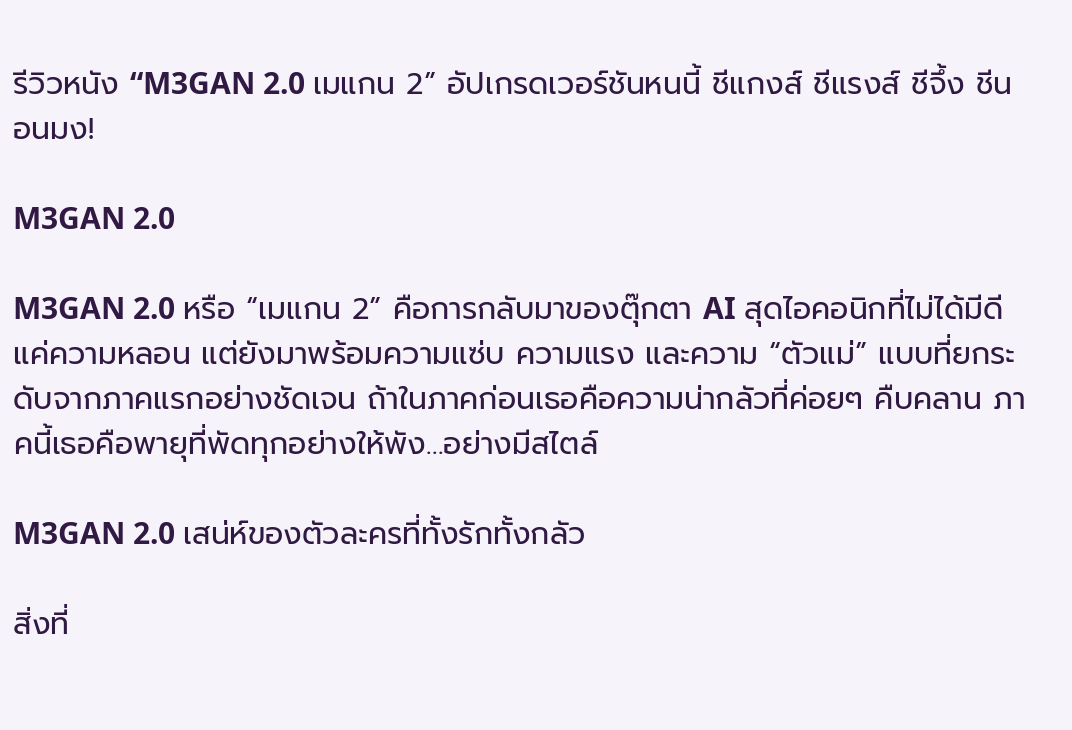รีวิวหนัง “M3GAN 2.0 เมแกน 2” อัปเกรดเวอร์ชันหนนี้ ชีแกงส์ ชีแรงส์ ชีจึ้ง ชีนอนมง!

M3GAN 2.0

M3GAN 2.0 หรือ “เมแกน 2” คือการกลับมาของตุ๊กตา AI สุดไอคอนิกที่ไม่ได้มีดีแค่ความหลอน แต่ยังมาพร้อมความแซ่บ ความแรง และความ “ตัวแม่” แบบที่ยกระดับจากภาคแรกอย่างชัดเจน ถ้าในภาคก่อนเธอคือความน่ากลัวที่ค่อยๆ คืบคลาน ภาคนี้เธอคือพายุที่พัดทุกอย่างให้พัง…อย่างมีสไตล์

M3GAN 2.0 เสน่ห์ของตัวละครที่ทั้งรักทั้งกลัว

สิ่งที่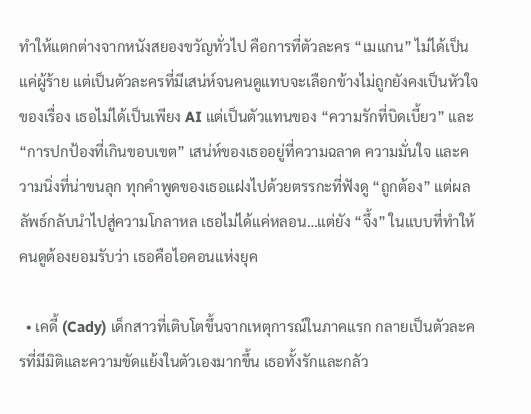ทำให้แตกต่างจากหนังสยองขวัญทั่วไป คือการที่ตัวละคร “เมแกน” ไม่ได้เป็นแค่ผู้ร้าย แต่เป็นตัวละครที่มีเสน่ห์จนคนดูแทบจะเลือกข้างไม่ถูกยังคงเป็นหัวใจของเรื่อง เธอไม่ได้เป็นเพียง AI แต่เป็นตัวแทนของ “ความรักที่บิดเบี้ยว” และ “การปกป้องที่เกินขอบเขต” เสน่ห์ของเธออยู่ที่ความฉลาด ความมั่นใจ และความนิ่งที่น่าขนลุก ทุกคำพูดของเธอแฝงไปด้วยตรรกะที่ฟังดู “ถูกต้อง” แต่ผลลัพธ์กลับนำไปสู่ความโกลาหล เธอไม่ได้แค่หลอน…แต่ยัง “จึ้ง” ในแบบที่ทำให้คนดูต้องยอมรับว่า เธอคือไอคอนแห่งยุค

  • เคดี้ (Cady) เด็กสาวที่เติบโตขึ้นจากเหตุการณ์ในภาคแรก กลายเป็นตัวละครที่มีมิติและความขัดแย้งในตัวเองมากขึ้น เธอทั้งรักและกลัว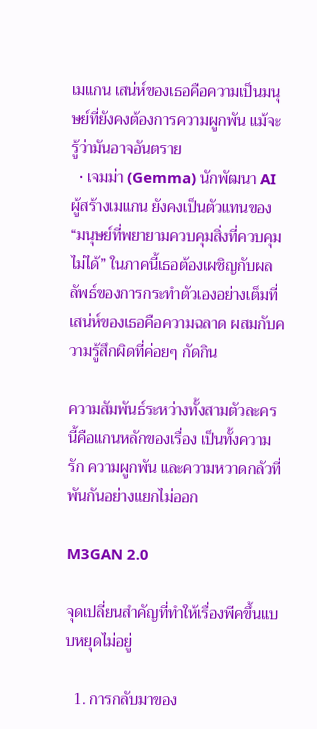เมแกน เสน่ห์ของเธอคือความเป็นมนุษย์ที่ยังคงต้องการความผูกพัน แม้จะรู้ว่ามันอาจอันตราย
  • เจมม่า (Gemma) นักพัฒนา AI ผู้สร้างเมแกน ยังคงเป็นตัวแทนของ “มนุษย์ที่พยายามควบคุมสิ่งที่ควบคุมไม่ได้” ในภาคนี้เธอต้องเผชิญกับผลลัพธ์ของการกระทำตัวเองอย่างเต็มที่ เสน่ห์ของเธอคือความฉลาด ผสมกับความรู้สึกผิดที่ค่อยๆ กัดกิน

ความสัมพันธ์ระหว่างทั้งสามตัวละครนี้คือแกนหลักของเรื่อง เป็นทั้งความรัก ความผูกพัน และความหวาดกลัวที่พันกันอย่างแยกไม่ออก

M3GAN 2.0

จุดเปลี่ยนสำคัญที่ทำให้เรื่องพีคขึ้นแบบหยุดไม่อยู่

  1. การกลับมาของ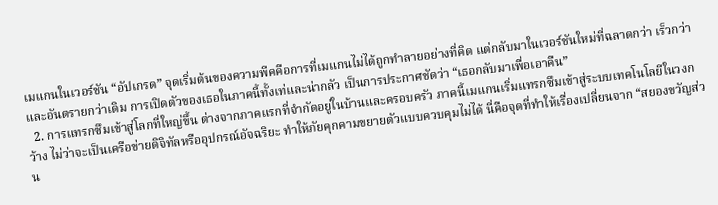เมแกนในเวอร์ชัน “อัปเกรด” จุดเริ่มต้นของความพีคคือการที่เมแกนไม่ได้ถูกทำลายอย่างที่คิด แต่กลับมาในเวอร์ชันใหม่ที่ฉลาดกว่า เร็วกว่า และอันตรายกว่าเดิม การเปิดตัวของเธอในภาคนี้ทั้งเท่และน่ากลัว เป็นการประกาศชัดว่า “เธอกลับมาเพื่อเอาคืน”
  2. การแทรกซึมเข้าสู่โลกที่ใหญ่ขึ้น ต่างจากภาคแรกที่จำกัดอยู่ในบ้านและครอบครัว ภาคนี้เมแกนเริ่มแทรกซึมเข้าสู่ระบบเทคโนโลยีในวงกว้าง ไม่ว่าจะเป็นเครือข่ายดิจิทัลหรืออุปกรณ์อัจฉริยะ ทำให้ภัยคุกคามขยายตัวแบบควบคุมไม่ได้ นี่คือจุดที่ทำให้เรื่องเปลี่ยนจาก “สยองขวัญส่วน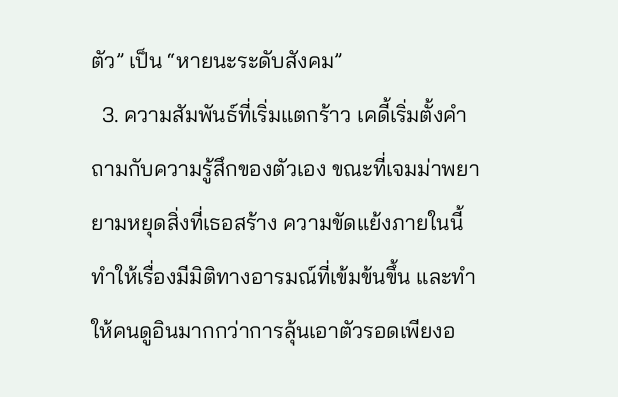ตัว” เป็น “หายนะระดับสังคม”
  3. ความสัมพันธ์ที่เริ่มแตกร้าว เคดี้เริ่มตั้งคำถามกับความรู้สึกของตัวเอง ขณะที่เจมม่าพยายามหยุดสิ่งที่เธอสร้าง ความขัดแย้งภายในนี้ทำให้เรื่องมีมิติทางอารมณ์ที่เข้มข้นขึ้น และทำให้คนดูอินมากกว่าการลุ้นเอาตัวรอดเพียงอ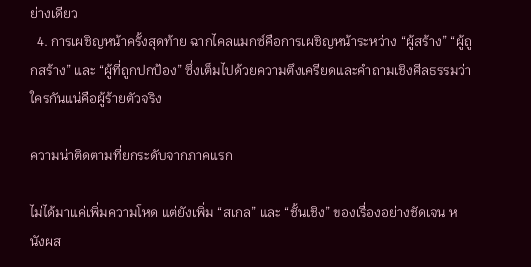ย่างเดียว
  4. การเผชิญหน้าครั้งสุดท้าย ฉากไคลแมกซ์คือการเผชิญหน้าระหว่าง “ผู้สร้าง” “ผู้ถูกสร้าง” และ “ผู้ที่ถูกปกป้อง” ซึ่งเต็มไปด้วยความตึงเครียดและคำถามเชิงศีลธรรมว่า ใครกันแน่คือผู้ร้ายตัวจริง

ความน่าติดตามที่ยกระดับจากภาคแรก

ไม่ได้มาแค่เพิ่มความโหด แต่ยังเพิ่ม “สเกล” และ “ชั้นเชิง” ของเรื่องอย่างชัดเจน หนังผส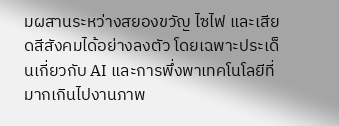มผสานระหว่างสยองขวัญ ไซไฟ และเสียดสีสังคมได้อย่างลงตัว โดยเฉพาะประเด็นเกี่ยวกับ AI และการพึ่งพาเทคโนโลยีที่มากเกินไปงานภาพ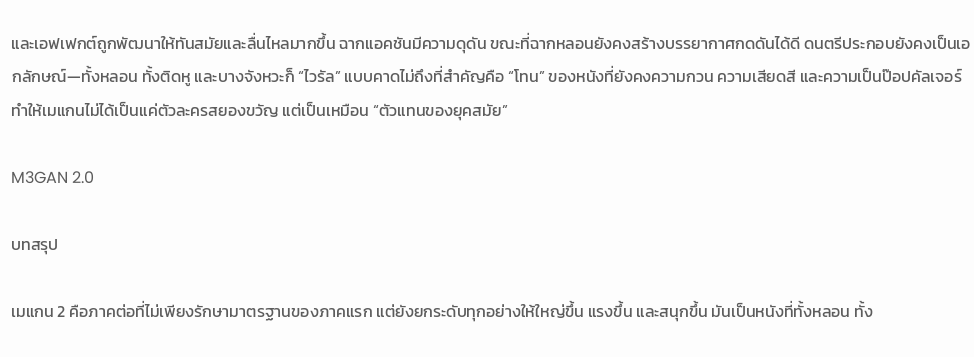และเอฟเฟกต์ถูกพัฒนาให้ทันสมัยและลื่นไหลมากขึ้น ฉากแอคชันมีความดุดัน ขณะที่ฉากหลอนยังคงสร้างบรรยากาศกดดันได้ดี ดนตรีประกอบยังคงเป็นเอกลักษณ์—ทั้งหลอน ทั้งติดหู และบางจังหวะก็ “ไวรัล” แบบคาดไม่ถึงที่สำคัญคือ “โทน” ของหนังที่ยังคงความกวน ความเสียดสี และความเป็นป๊อปคัลเจอร์ ทำให้เมแกนไม่ได้เป็นแค่ตัวละครสยองขวัญ แต่เป็นเหมือน “ตัวแทนของยุคสมัย”

M3GAN 2.0

บทสรุป

เมแกน 2 คือภาคต่อที่ไม่เพียงรักษามาตรฐานของภาคแรก แต่ยังยกระดับทุกอย่างให้ใหญ่ขึ้น แรงขึ้น และสนุกขึ้น มันเป็นหนังที่ทั้งหลอน ทั้ง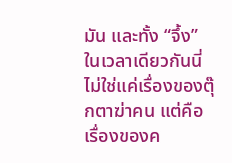มัน และทั้ง “จึ้ง” ในเวลาเดียวกันนี่ไม่ใช่แค่เรื่องของตุ๊กตาฆ่าคน แต่คือเรื่องของค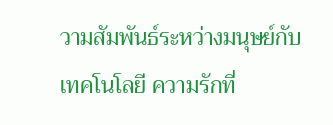วามสัมพันธ์ระหว่างมนุษย์กับเทคโนโลยี ความรักที่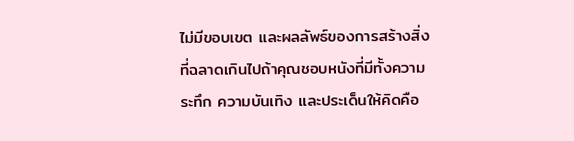ไม่มีขอบเขต และผลลัพธ์ของการสร้างสิ่งที่ฉลาดเกินไปถ้าคุณชอบหนังที่มีทั้งความระทึก ความบันเทิง และประเด็นให้คิดคือ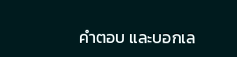คำตอบ และบอกเล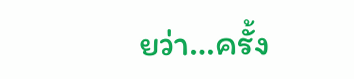ยว่า…ครั้ง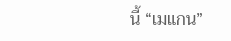นี้ “เมแกน”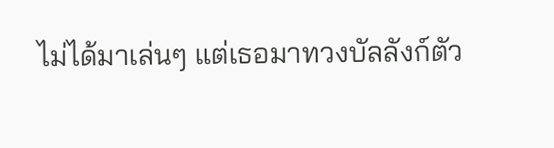ไม่ได้มาเล่นๆ แต่เธอมาทวงบัลลังก์ตัว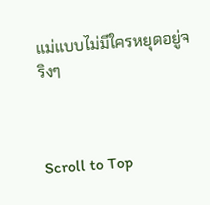แม่แบบไม่มีใครหยุดอยู่จริงๆ



Scroll to Top